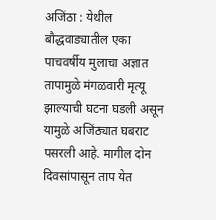अजिंठा : येथील बौद्धवाड्यातील एका पाचवर्षीय मुलाचा अज्ञात तापामुळे मंगळवारी मृत्यू झाल्याची घटना घडली असून यामुळे अजिंठ्यात घबराट पसरली आहे. मागील दोन दिवसांपासून ताप येत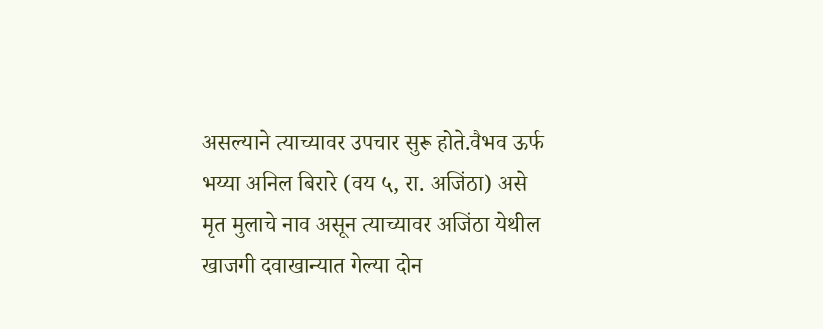असल्याने त्याच्यावर उपचार सुरू होते.वैभव ऊर्फ भय्या अनिल बिरारे (वय ५, रा. अजिंठा) असे मृत मुलाचे नाव असून त्याच्यावर अजिंठा येथील खाजगी दवाखान्यात गेल्या दोन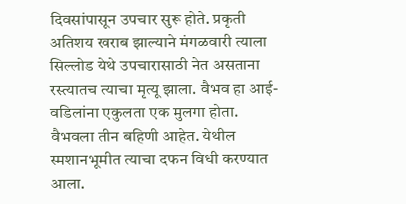दिवसांपासून उपचार सुरू होते. प्रकृती अतिशय खराब झाल्याने मंगळवारी त्याला सिल्लोड येथे उपचारासाठी नेत असताना रस्त्यातच त्याचा मृत्यू झाला. वैभव हा आई-वडिलांना एकुलता एक मुलगा होता. वैभवला तीन बहिणी आहेत. येथील स्मशानभूमीत त्याचा दफन विधी करण्यात आला.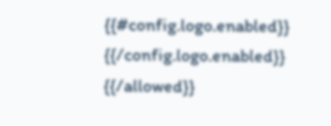{{#config.logo.enabled}} {{/config.logo.enabled}}
{{/allowed}}